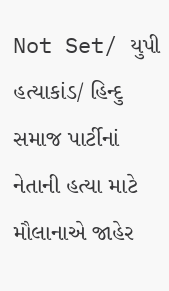Not Set/ યુપી હત્યાકાંડ/ હિન્દુ સમાજ પાર્ટીનાં નેતાની હત્યા માટે મૌલાનાએ જાહેર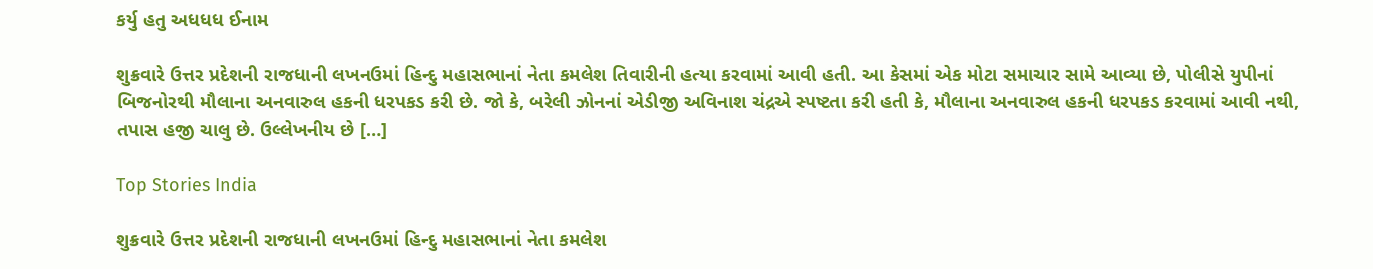કર્યુ હતુ અધધધ ઈનામ

શુક્રવારે ઉત્તર પ્રદેશની રાજધાની લખનઉમાં હિન્દુ મહાસભાનાં નેતા કમલેશ તિવારીની હત્યા કરવામાં આવી હતી. આ કેસમાં એક મોટા સમાચાર સામે આવ્યા છે, પોલીસે યુપીનાં બિજનોરથી મૌલાના અનવારુલ હકની ધરપકડ કરી છે. જો કે, બરેલી ઝોનનાં એડીજી અવિનાશ ચંદ્રએ સ્પષ્ટતા કરી હતી કે, મૌલાના અનવારુલ હકની ધરપકડ કરવામાં આવી નથી, તપાસ હજી ચાલુ છે. ઉલ્લેખનીય છે […]

Top Stories India

શુક્રવારે ઉત્તર પ્રદેશની રાજધાની લખનઉમાં હિન્દુ મહાસભાનાં નેતા કમલેશ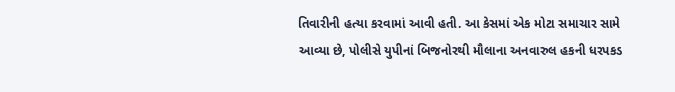તિવારીની હત્યા કરવામાં આવી હતી. આ કેસમાં એક મોટા સમાચાર સામે આવ્યા છે, પોલીસે યુપીનાં બિજનોરથી મૌલાના અનવારુલ હકની ધરપકડ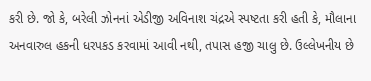કરી છે. જો કે, બરેલી ઝોનનાં એડીજી અવિનાશ ચંદ્રએ સ્પષ્ટતા કરી હતી કે, મૌલાના અનવારુલ હકની ધરપકડ કરવામાં આવી નથી, તપાસ હજી ચાલુ છે. ઉલ્લેખનીય છે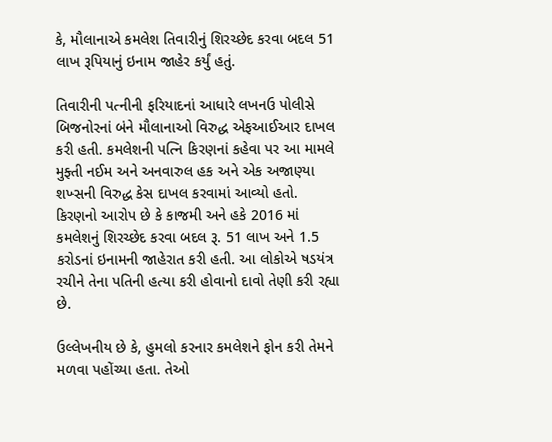કે, મૌલાનાએ કમલેશ તિવારીનું શિરચ્છેદ કરવા બદલ 51 લાખ રૂપિયાનું ઇનામ જાહેર કર્યું હતું.

તિવારીની પત્નીની ફરિયાદનાં આધારે લખનઉ પોલીસે બિજનોરનાં બંને મૌલાનાઓ વિરુદ્ધ એફઆઈઆર દાખલ કરી હતી. કમલેશની પત્નિ કિરણનાં કહેવા પર આ મામલે મુફ્તી નઈમ અને અનવારુલ હક અને એક અજાણ્યા શખ્સની વિરુદ્ધ કેસ દાખલ કરવામાં આવ્યો હતો. કિરણનો આરોપ છે કે કાજમી અને હકે 2016 માં કમલેશનું શિરચ્છેદ કરવા બદલ રૂ. 51 લાખ અને 1.5 કરોડનાં ઇનામની જાહેરાત કરી હતી. આ લોકોએ ષડયંત્ર રચીને તેના પતિની હત્યા કરી હોવાનો દાવો તેણી કરી રહ્યા છે.

ઉલ્લેખનીય છે કે, હુમલો કરનાર કમલેશને ફોન કરી તેમને મળવા પહોંચ્યા હતા. તેઓ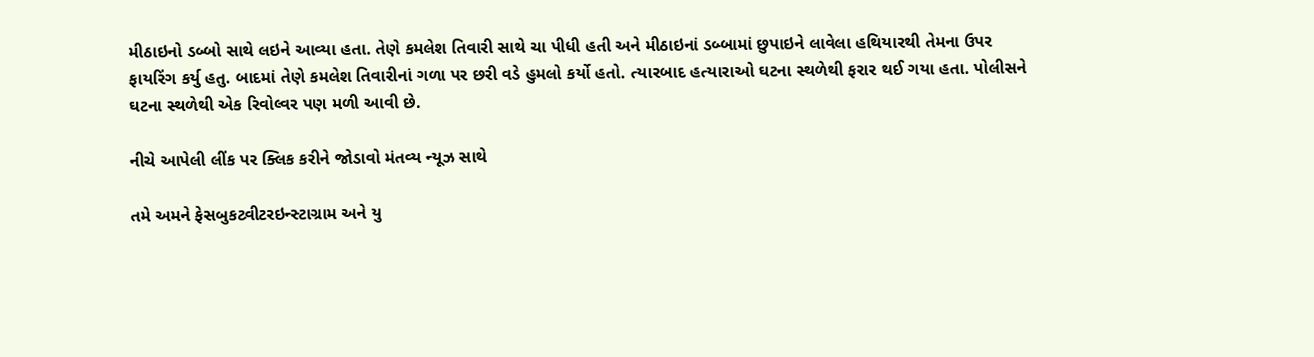મીઠાઇનો ડબ્બો સાથે લઇને આવ્યા હતા. તેણે કમલેશ તિવારી સાથે ચા પીધી હતી અને મીઠાઇનાં ડબ્બામાં છુપાઇને લાવેલા હથિયારથી તેમના ઉપર ફાયરિંગ કર્યુ હતુ. બાદમાં તેણે કમલેશ તિવારીનાં ગળા પર છરી વડે હુમલો કર્યો હતો. ત્યારબાદ હત્યારાઓ ઘટના સ્થળેથી ફરાર થઈ ગયા હતા. પોલીસને ઘટના સ્થળેથી એક રિવોલ્વર પણ મળી આવી છે.

નીચે આપેલી લીંક પર ક્લિક કરીને જોડાવો મંતવ્ય ન્યૂઝ સાથે

તમે અમને ફેસબુકટ્વીટરઇન્સ્ટાગ્રામ અને યુ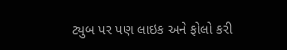ટ્યુબ પર પણ લાઇક અને ફોલો કરી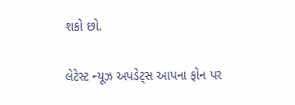શકો છો.

લેટેસ્ટ ન્યૂઝ અપડેટ્સ આપના ફોન પર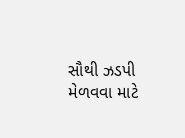સૌથી ઝડપી મેળવવા માટે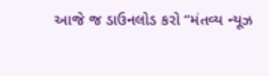આજે જ ડાઉનલોડ કરો “મંતવ્ય ન્યૂઝ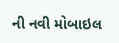ની નવી મોબાઇલ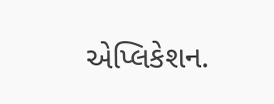એપ્લિકેશન.